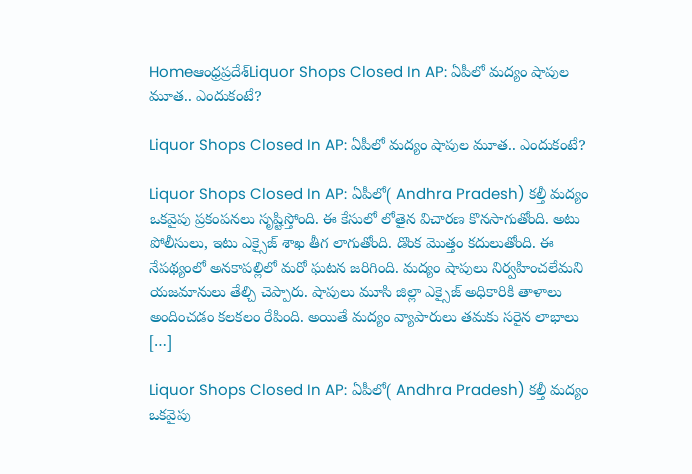Homeఆంధ్రప్రదేశ్‌Liquor Shops Closed In AP: ఏపీలో మద్యం షాపుల మూత.. ఎందుకంటే?

Liquor Shops Closed In AP: ఏపీలో మద్యం షాపుల మూత.. ఎందుకంటే?

Liquor Shops Closed In AP: ఏపీలో( Andhra Pradesh) కల్తీ మద్యం ఒకవైపు ప్రకంపనలు సృష్టిస్తోంది. ఈ కేసులో లోతైన విచారణ కొనసాగుతోంది. అటు పోలీసులు, ఇటు ఎక్సైజ్ శాఖ తీగ లాగుతోంది. డొంక మొత్తం కదులుతోంది. ఈ నేపథ్యంలో అనకాపల్లిలో మరో ఘటన జరిగింది. మద్యం షాపులు నిర్వహించలేమని యజమానులు తేల్చి చెప్పారు. షాపులు మూసి జిల్లా ఎక్సైజ్ అధికారికి తాళాలు అందించడం కలకలం రేపింది. అయితే మద్యం వ్యాపారులు తమకు సరైన లాభాలు […]

Liquor Shops Closed In AP: ఏపీలో( Andhra Pradesh) కల్తీ మద్యం ఒకవైపు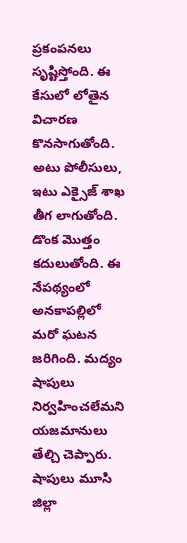ప్రకంపనలు సృష్టిస్తోంది. ఈ కేసులో లోతైన విచారణ కొనసాగుతోంది. అటు పోలీసులు, ఇటు ఎక్సైజ్ శాఖ తీగ లాగుతోంది. డొంక మొత్తం కదులుతోంది. ఈ నేపథ్యంలో అనకాపల్లిలో మరో ఘటన జరిగింది. మద్యం షాపులు నిర్వహించలేమని యజమానులు తేల్చి చెప్పారు. షాపులు మూసి జిల్లా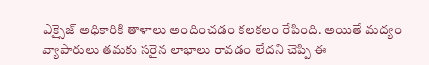ఎక్సైజ్ అధికారికి తాళాలు అందించడం కలకలం రేపింది. అయితే మద్యం వ్యాపారులు తమకు సరైన లాభాలు రావడం లేదని చెప్పి ఈ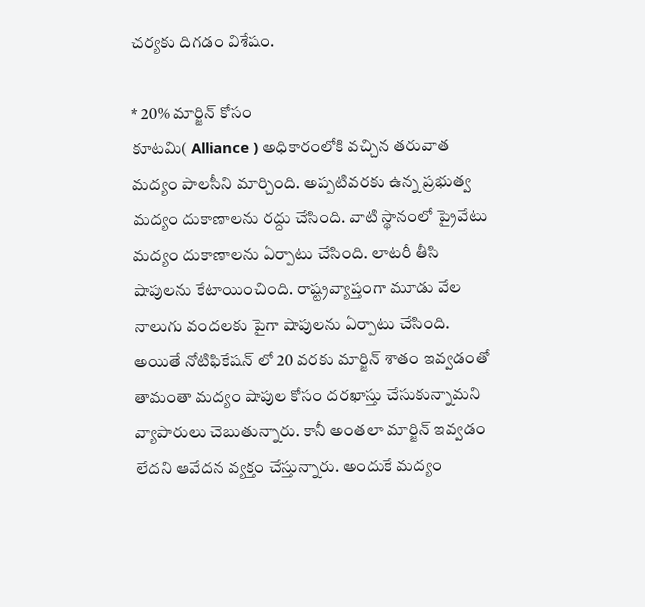చర్యకు దిగడం విశేషం.

* 20% మార్జిన్ కోసం
కూటమి( Alliance ) అధికారంలోకి వచ్చిన తరువాత మద్యం పాలసీని మార్చింది. అప్పటివరకు ఉన్న ప్రభుత్వ మద్యం దుకాణాలను రద్దు చేసింది. వాటి స్థానంలో ప్రైవేటు మద్యం దుకాణాలను ఏర్పాటు చేసింది. లాటరీ తీసి షాపులను కేటాయించింది. రాష్ట్రవ్యాప్తంగా మూడు వేల నాలుగు వందలకు పైగా షాపులను ఏర్పాటు చేసింది. అయితే నోటిఫికేషన్ లో 20 వరకు మార్జిన్ శాతం ఇవ్వడంతో తామంతా మద్యం షాపుల కోసం దరఖాస్తు చేసుకున్నామని వ్యాపారులు చెబుతున్నారు. కానీ అంతలా మార్జిన్ ఇవ్వడం లేదని ఆవేదన వ్యక్తం చేస్తున్నారు. అందుకే మద్యం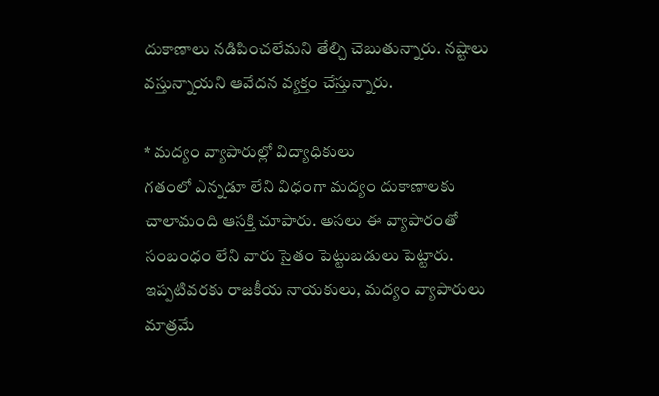దుకాణాలు నడిపించలేమని తేల్చి చెబుతున్నారు. నష్టాలు వస్తున్నాయని ఆవేదన వ్యక్తం చేస్తున్నారు.

* మద్యం వ్యాపారుల్లో విద్యాధికులు
గతంలో ఎన్నడూ లేని విధంగా మద్యం దుకాణాలకు చాలామంది ఆసక్తి చూపారు. అసలు ఈ వ్యాపారంతో సంబంధం లేని వారు సైతం పెట్టుబడులు పెట్టారు. ఇప్పటివరకు రాజకీయ నాయకులు, మద్యం వ్యాపారులు మాత్రమే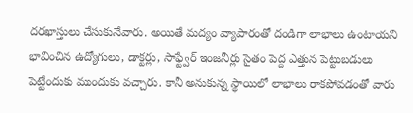దరఖాస్తులు చేసుకునేవారు. అయితే మద్యం వ్యాపారంతో దండిగా లాభాలు ఉంటాయని భావించిన ఉద్యోగులు, డాక్టర్లు, సాఫ్ట్వేర్ ఇంజనీర్లు సైతం పెద్ద ఎత్తున పెట్టుబడులు పెట్టేందుకు ముందుకు వచ్చారు. కానీ అనుకున్న స్థాయిలో లాభాలు రాకపోవడంతో వారు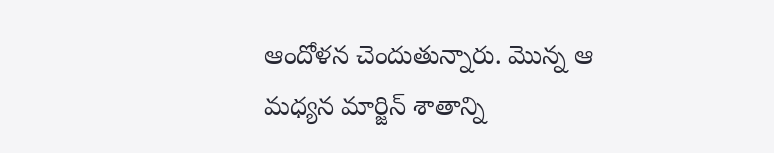ఆందోళన చెందుతున్నారు. మొన్న ఆ మధ్యన మార్జిన్ శాతాన్ని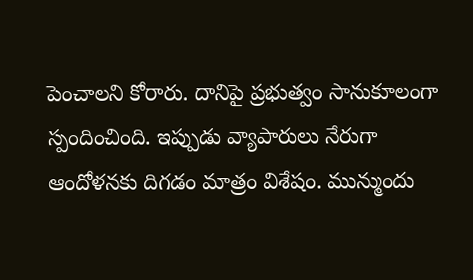పెంచాలని కోరారు. దానిపై ప్రభుత్వం సానుకూలంగా స్పందించింది. ఇప్పుడు వ్యాపారులు నేరుగా ఆందోళనకు దిగడం మాత్రం విశేషం. మున్ముందు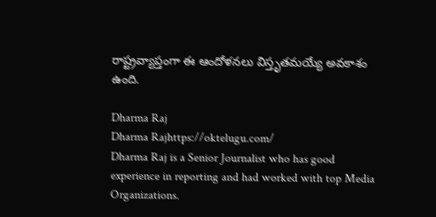రాష్ట్రవ్యాప్తంగా ఈ ఆందోళనలు విస్తృతమయ్యే అవకాశం ఉంది.

Dharma Raj
Dharma Rajhttps://oktelugu.com/
Dharma Raj is a Senior Journalist who has good experience in reporting and had worked with top Media Organizations.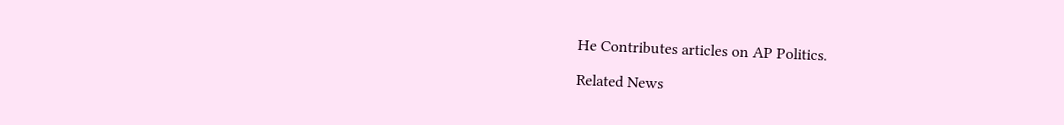He Contributes articles on AP Politics.

Related News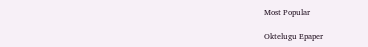Most Popular

Oktelugu Epaper